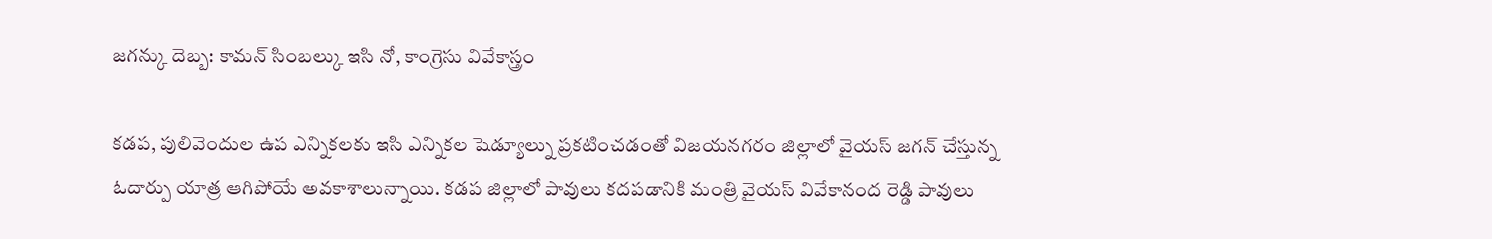జగన్కు దెబ్బ: కామన్ సింబల్కు ఇసి నో, కాంగ్రెసు వివేకాస్త్రం

కడప, పులివెందుల ఉప ఎన్నికలకు ఇసి ఎన్నికల షెడ్యూల్ను ప్రకటించడంతో విజయనగరం జిల్లాలో వైయస్ జగన్ చేస్తున్న ఓదార్పు యాత్ర ఆగిపోయే అవకాశాలున్నాయి. కడప జిల్లాలో పావులు కదపడానికి మంత్రి వైయస్ వివేకానంద రెడ్డి పావులు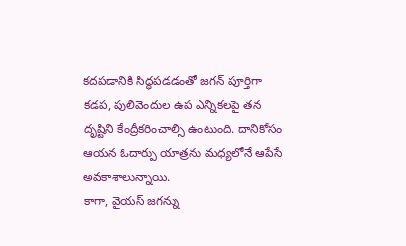కదపడానికి సిద్ధపడడంతో జగన్ పూర్తిగా కడప, పులివెందుల ఉప ఎన్నికలపై తన దృష్టిని కేంద్రీకరించాల్సి ఉంటుంది. దానికోసం ఆయన ఓదార్పు యాత్రను మధ్యలోనే ఆపేసే అవకాశాలున్నాయి.
కాగా, వైయస్ జగన్ను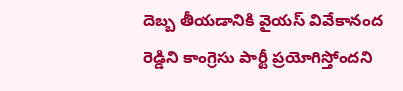దెబ్బ తీయడానికి వైయస్ వివేకానంద రెడ్డిని కాంగ్రెసు పార్టీ ప్రయోగిస్తోందని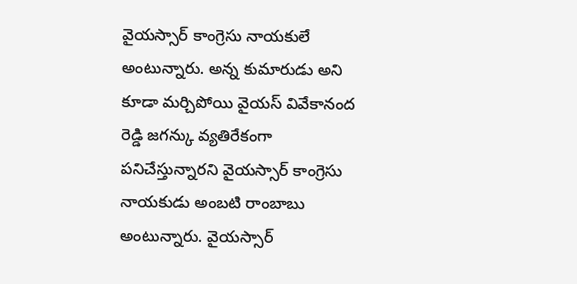వైయస్సార్ కాంగ్రెసు నాయకులే అంటున్నారు. అన్న కుమారుడు అని కూడా మర్చిపోయి వైయస్ వివేకానంద రెడ్డి జగన్కు వ్యతిరేకంగా పనిచేస్తున్నారని వైయస్సార్ కాంగ్రెసు నాయకుడు అంబటి రాంబాబు అంటున్నారు. వైయస్సార్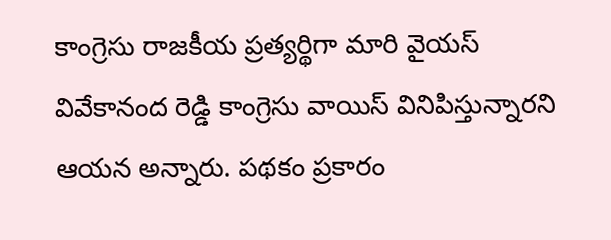కాంగ్రెసు రాజకీయ ప్రత్యర్థిగా మారి వైయస్ వివేకానంద రెడ్డి కాంగ్రెసు వాయిస్ వినిపిస్తున్నారని ఆయన అన్నారు. పథకం ప్రకారం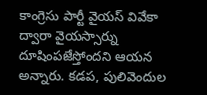కాంగ్రెసు పార్టీ వైయస్ వివేకా ద్వారా వైయస్సార్ను దూషింపజేస్తోందని ఆయన అన్నారు. కడప, పులివెందుల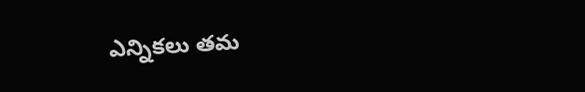ఎన్నికలు తమ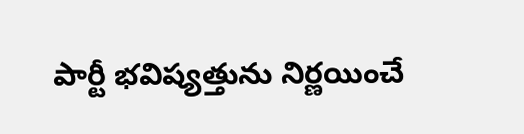పార్టీ భవిష్యత్తును నిర్ణయించే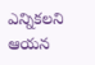ఎన్నికలని ఆయన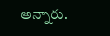అన్నారు.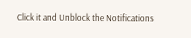Click it and Unblock the Notifications